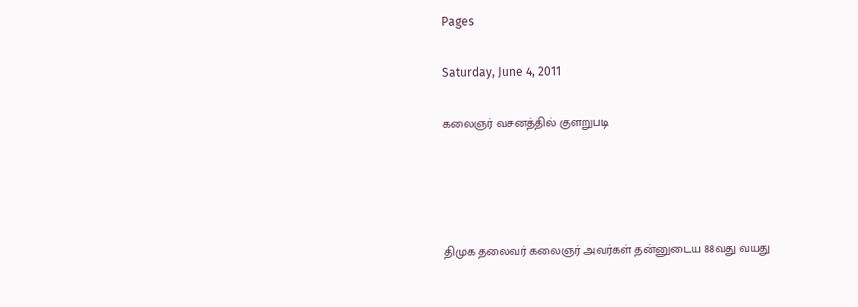Pages

Saturday, June 4, 2011

கலைஞர் வசனத்தில் குளறுபடி




திமுக தலைவர் கலைஞர் அவர்கள் தன்னுடைய 88வது வயது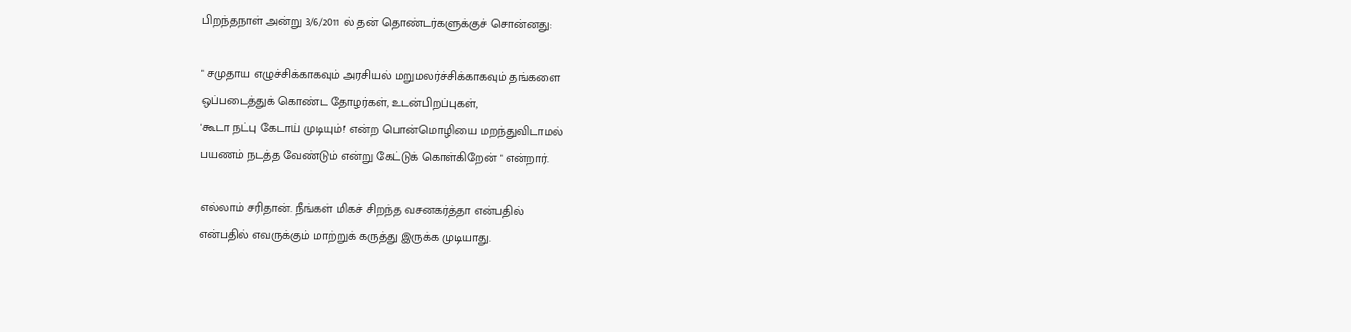பிறந்தநாள் அன்று 3/6/2011 ல் தன் தொண்டர்களுக்குச் சொன்னது:

" சமுதாய எழுச்சிக்காகவும் அரசியல் மறுமலர்ச்சிக்காகவும் தங்களை
ஒப்படைத்துக் கொண்ட தோழர்கள், உடன்பிறப்புகள்,
'கூடா நட்பு கேடாய் முடியும்!' என்ற பொன்மொழியை மறந்துவிடாமல்
பயணம் நடத்த வேண்டும் என்று கேட்டுக் கொள்கிறேன் " என்றார்.

எல்லாம் சரிதான். நீங்கள் மிகச் சிறந்த வசனகர்த்தா என்பதில்
என்பதில் எவருக்கும் மாற்றுக் கருத்து இருக்க முடியாது.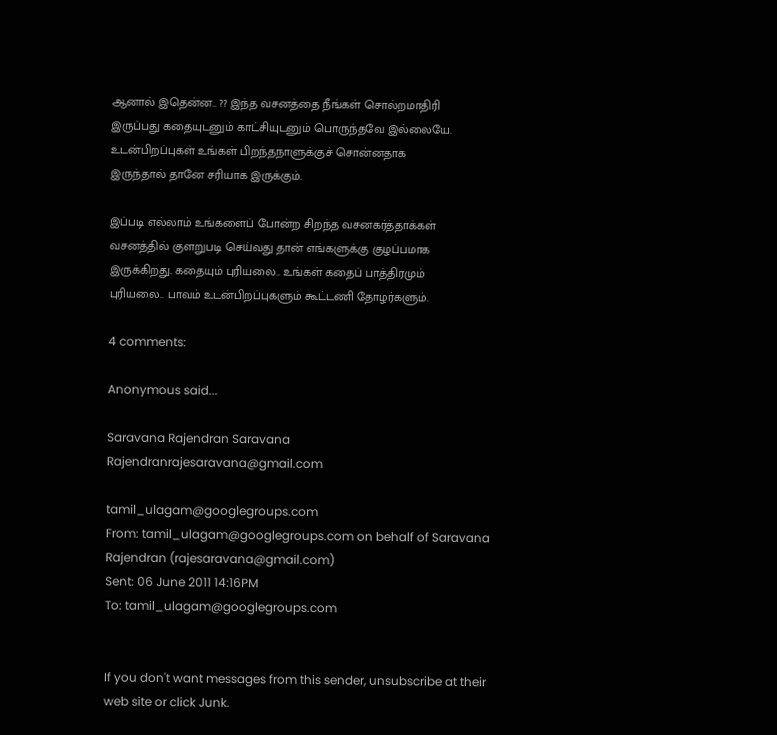ஆனால் இதென்ன.. ?? இந்த வசனத்தை நீங்கள் சொல்றமாதிரி
இருப்பது கதையுடனும் காட்சியுடனும் பொருந்தவே இல்லையே.
உடன்பிறப்புகள் உங்கள் பிறந்தநாளுக்குச் சொன்னதாக
இருந்தால் தானே சரியாக இருக்கும்.

இப்படி எல்லாம் உங்களைப் போன்ற சிறந்த வசனகர்த்தாக்கள்
வசனத்தில் குளறுபடி செய்வது தான் எங்களுக்கு குழப்பமாக
இருக்கிறது. கதையும் புரியலை.. உங்கள் கதைப் பாத்திரமும்
புரியலை.. பாவம் உடன்பிறப்புகளும் கூட்டணி தோழர்களும்.

4 comments:

Anonymous said...

Saravana Rajendran Saravana Rajendranrajesaravana@gmail.com

tamil_ulagam@googlegroups.com
From: tamil_ulagam@googlegroups.com on behalf of Saravana Rajendran (rajesaravana@gmail.com)
Sent: 06 June 2011 14:16PM
To: tamil_ulagam@googlegroups.com


If you don't want messages from this sender, unsubscribe at their web site or click Junk.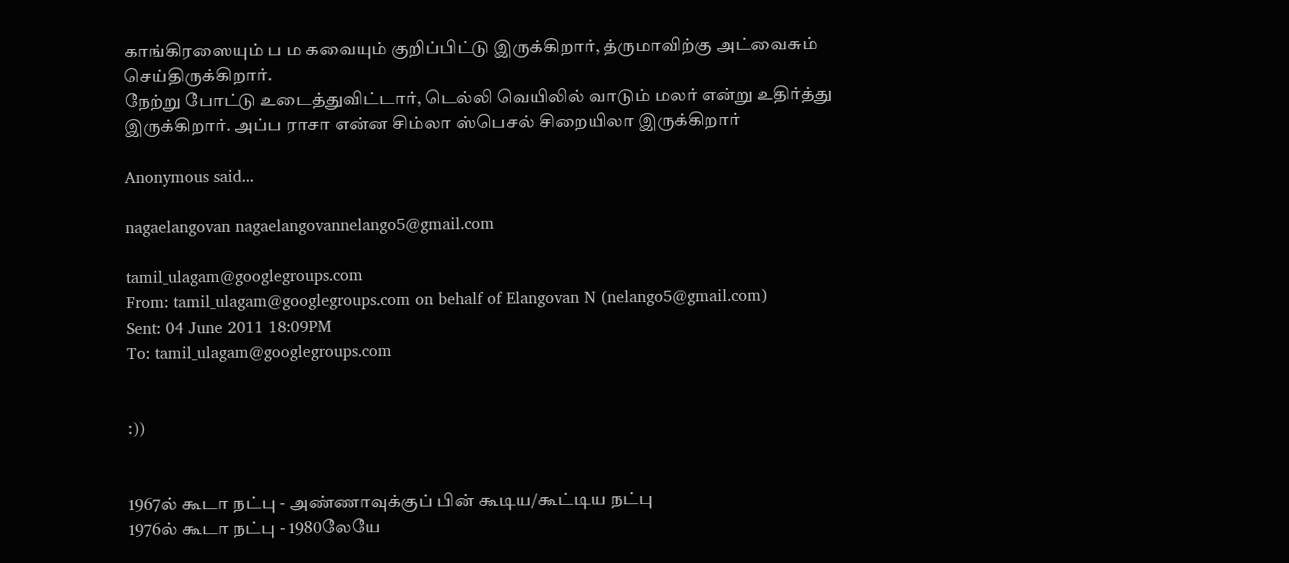காங்கிரஸையும் ப ம கவையும் குறிப்பிட்டு இருக்கிறார், த்ருமாவிற்கு அட்வைசும் செய்திருக்கிறார்.
நேற்று போட்டு உடைத்துவிட்டார், டெல்லி வெயிலில் வாடும் மலர் என்று உதிர்த்து இருக்கிறார். அப்ப ராசா என்ன சிம்லா ஸ்பெசல் சிறையிலா இருக்கிறார்

Anonymous said...

nagaelangovan nagaelangovannelango5@gmail.com

tamil_ulagam@googlegroups.com
From: tamil_ulagam@googlegroups.com on behalf of Elangovan N (nelango5@gmail.com)
Sent: 04 June 2011 18:09PM
To: tamil_ulagam@googlegroups.com


:))


1967ல் கூடா நட்பு - அண்ணாவுக்குப் பின் கூடிய/கூட்டிய நட்பு
1976ல் கூடா நட்பு - 1980லேயே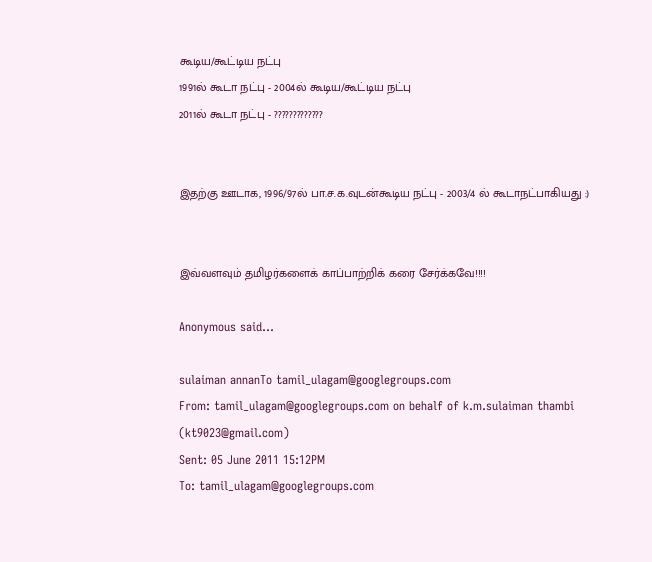கூடிய/கூட்டிய நட்பு
1991ல் கூடா நட்பு - 2004ல் கூடிய/கூட்டிய நட்பு
2011ல் கூடா நட்பு - ?????????????


இதற்கு ஊடாக, 1996/97ல் பா.ச.க.வுடன்கூடிய நட்பு - 2003/4 ல் கூடாநட்பாகியது :)


இவ்வளவும் தமிழர்களைக் காப்பாற்றிக் கரை சேர்க்கவே!!!!

Anonymous said...

sulaiman annanTo tamil_ulagam@googlegroups.com
From: tamil_ulagam@googlegroups.com on behalf of k.m.sulaiman thambi (kt9023@gmail.com)
Sent: 05 June 2011 15:12PM
To: tamil_ulagam@googlegroups.com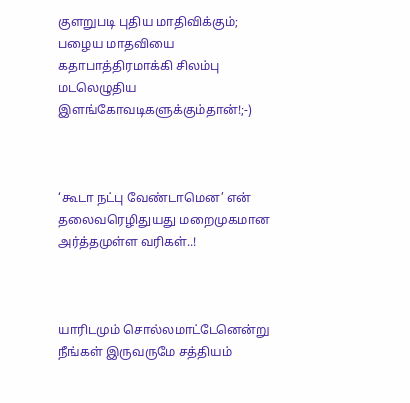குளறுபடி புதிய மாதிவிக்கும்; பழைய மாதவியை கதாபாத்திரமாக்கி சிலம்பு மடலெழுதிய இளங்கோவடிகளுக்கும்தான்!;-)



‘கூடா நட்பு வேண்டாமென’ என் தலைவரெழிதுயது மறைமுகமான அர்த்தமுள்ள வரிகள்..!



யாரிடமும் சொல்லமாட்டேனென்று நீங்கள் இருவருமே சத்தியம்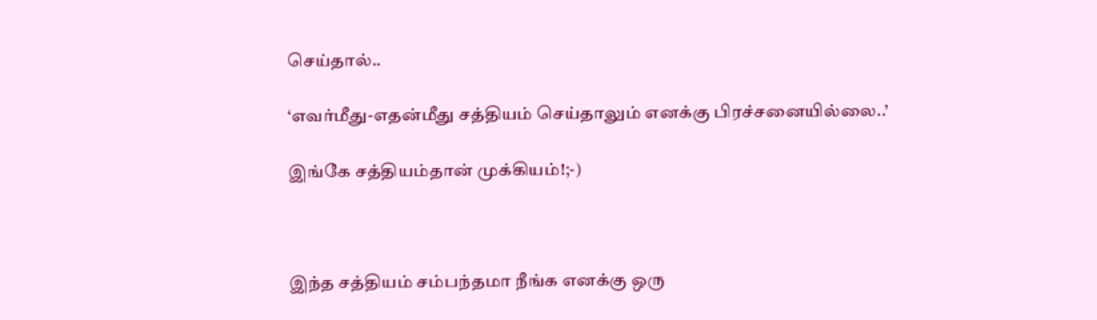செய்தால்..

‘எவர்மீது-எதன்மீது சத்தியம் செய்தாலும் எனக்கு பிரச்சனையில்லை..’

இங்கே சத்தியம்தான் முக்கியம்!;-)



இந்த சத்தியம் சம்பந்தமா நீங்க எனக்கு ஒரு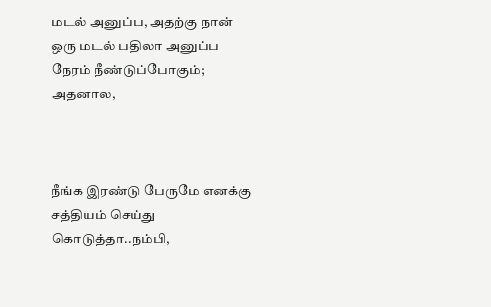மடல் அனுப்ப, அதற்கு நான் ஒரு மடல் பதிலா அனுப்ப நேரம் நீண்டுப்போகும்; அதனால,



நீங்க இரண்டு பேருமே எனக்கு சத்தியம் செய்து கொடுத்தா..நம்பி,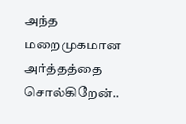அந்த மறைமுகமான அர்த்தத்தை சொல்கிறேன்..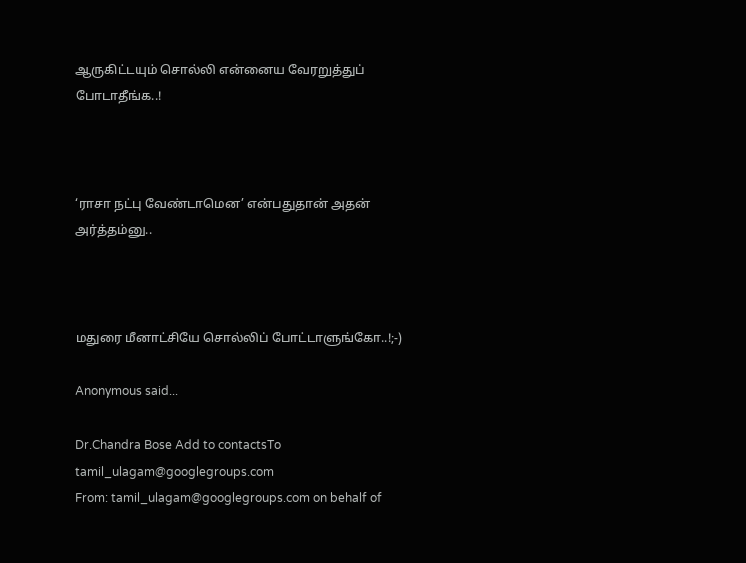ஆருகிட்டயும் சொல்லி என்னைய வேரறுத்துப் போடாதீங்க..!



‘ராசா நட்பு வேண்டாமென’ என்பதுதான் அதன் அர்த்தம்னு..



மதுரை மீனாட்சியே சொல்லிப் போட்டாளுங்கோ..!;-)

Anonymous said...

Dr.Chandra Bose Add to contactsTo tamil_ulagam@googlegroups.com
From: tamil_ulagam@googlegroups.com on behalf of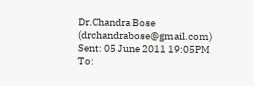Dr.Chandra Bose (drchandrabose@gmail.com)
Sent: 05 June 2011 19:05PM
To: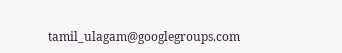tamil_ulagam@googlegroups.com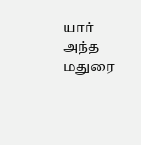யார் அந்த மதுரை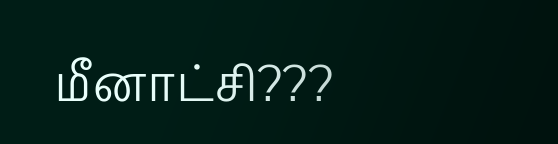மீனாட்சி???